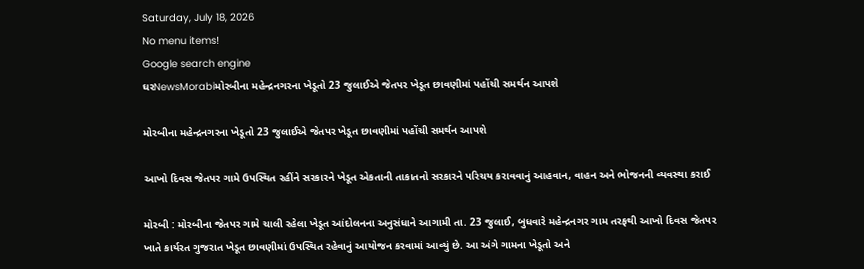Saturday, July 18, 2026
No menu items!
Google search engine
ઘરNewsMorabiમોરબીના મહેન્દ્રનગરના ખેડૂતો 23 જુલાઈએ જેતપર ખેડૂત છાવણીમાં પહોંચી સમર્થન આપશે

મોરબીના મહેન્દ્રનગરના ખેડૂતો 23 જુલાઈએ જેતપર ખેડૂત છાવણીમાં પહોંચી સમર્થન આપશે

આખો દિવસ જેતપર ગામે ઉપસ્થિત રહીંને સરકારને ખેડૂત એકતાની તાકાતનો સરકારને પરિચય કરાવવાનું આહવાન, વાહન અને ભોજનની વ્યવસ્થા કરાઈ

મોરબી : મોરબીના જેતપર ગામે ચાલી રહેલા ખેડૂત આંદોલનના અનુસંધાને આગામી તા. 23 જુલાઈ, બુધવારે મહેન્દ્રનગર ગામ તરફથી આખો દિવસ જેતપર ખાતે કાર્યરત ગુજરાત ખેડૂત છાવણીમાં ઉપસ્થિત રહેવાનું આયોજન કરવામાં આવ્યું છે. આ અંગે ગામના ખેડૂતો અને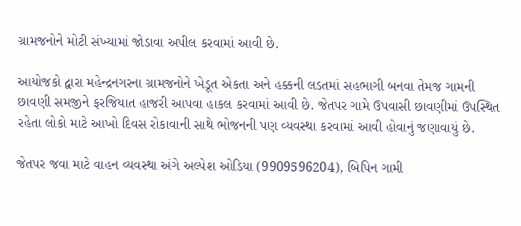ગ્રામજનોને મોટી સંખ્યામાં જોડાવા અપીલ કરવામાં આવી છે.

આયોજકો દ્વારા મહેન્દ્રનગરના ગ્રામજનોને ખેડૂત એકતા અને હક્કની લડતમાં સહભાગી બનવા તેમજ ગામની છાવણી સમજીને ફરજિયાત હાજરી આપવા હાકલ કરવામાં આવી છે. જેતપર ગામે ઉપવાસી છાવણીમાં ઉપસ્થિત રહેતા લોકો માટે આખો દિવસ રોકાવાની સાથે ભોજનની પણ વ્યવસ્થા કરવામાં આવી હોવાનું જણાવાયું છે.

જેતપર જવા માટે વાહન વ્યવસ્થા અંગે અલ્પેશ ઓડિયા (9909596204), બિપિન ગામી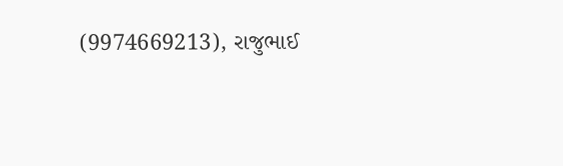(9974669213), રાજુભાઈ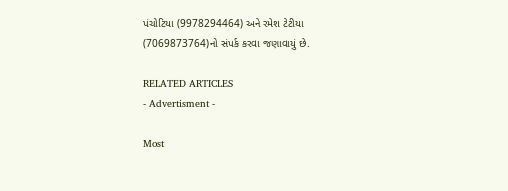પંચોટિયા (9978294464) અને રમેશ ટેટીયા (7069873764)નો સંપર્ક કરવા જણાવાયું છે.

RELATED ARTICLES
- Advertisment -

Most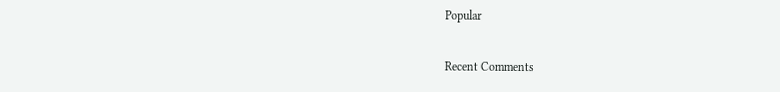Popular

Recent Comments